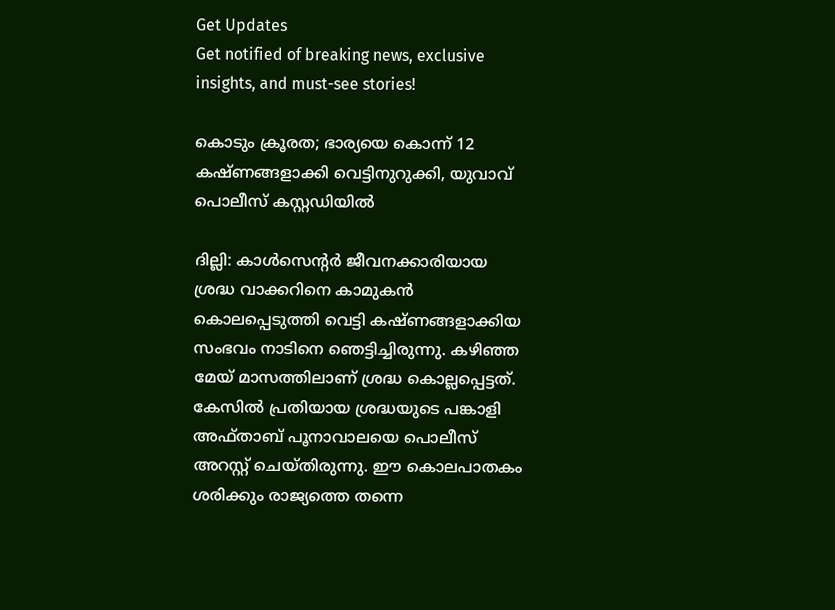Get Updates
Get notified of breaking news, exclusive insights, and must-see stories!

കൊടും ക്രൂരത; ഭാര്യയെ കൊന്ന് 12 കഷ്ണങ്ങളാക്കി വെട്ടിനുറുക്കി, യുവാവ് പൊലീസ് കസ്റ്റഡിയില്‍

ദില്ലി: കാള്‍സെന്റര്‍ ജീവനക്കാരിയായ ശ്രദ്ധ വാക്കറിനെ കാമുകന്‍ കൊലപ്പെടുത്തി വെട്ടി കഷ്ണങ്ങളാക്കിയ സംഭവം നാടിനെ ഞെട്ടിച്ചിരുന്നു. കഴിഞ്ഞ മേയ് മാസത്തിലാണ് ശ്രദ്ധ കൊല്ലപ്പെട്ടത്. കേസില്‍ പ്രതിയായ ശ്രദ്ധയുടെ പങ്കാളി അഫ്താബ് പൂനാവാലയെ പൊലീസ് അറസ്റ്റ് ചെയ്തിരുന്നു. ഈ കൊലപാതകം ശരിക്കും രാജ്യത്തെ തന്നെ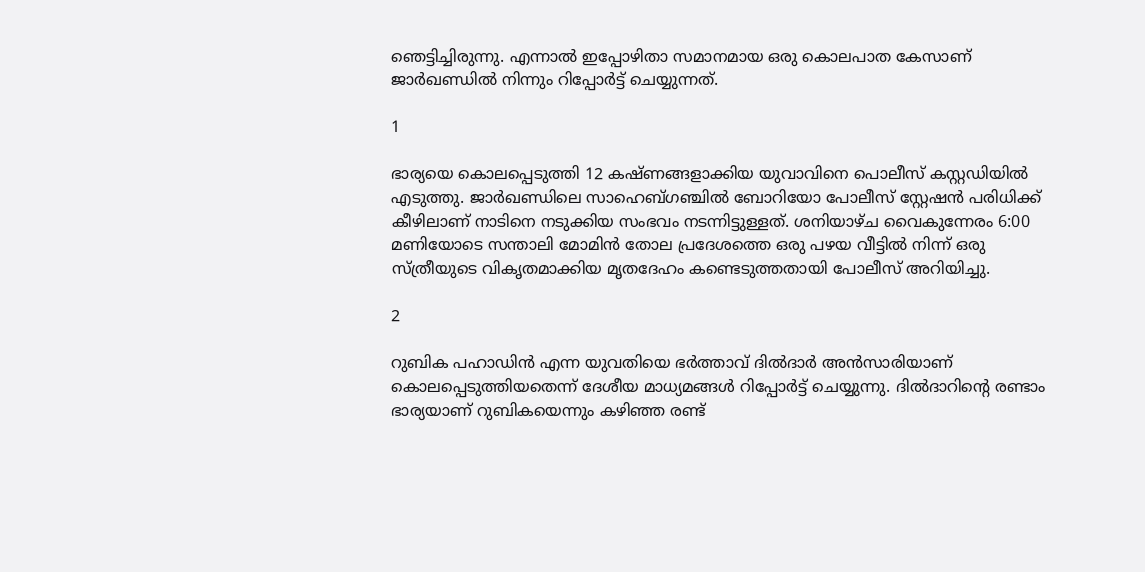ഞെട്ടിച്ചിരുന്നു. എന്നാല്‍ ഇപ്പോഴിതാ സമാനമായ ഒരു കൊലപാത കേസാണ് ജാര്‍ഖണ്ഡില്‍ നിന്നും റിപ്പോര്‍ട്ട് ചെയ്യുന്നത്.

1

ഭാര്യയെ കൊലപ്പെടുത്തി 12 കഷ്ണങ്ങളാക്കിയ യുവാവിനെ പൊലീസ് കസ്റ്റഡിയില്‍ എടുത്തു. ജാര്‍ഖണ്ഡിലെ സാഹെബ്ഗഞ്ചില്‍ ബോറിയോ പോലീസ് സ്റ്റേഷന്‍ പരിധിക്ക് കീഴിലാണ് നാടിനെ നടുക്കിയ സംഭവം നടന്നിട്ടുള്ളത്. ശനിയാഴ്ച വൈകുന്നേരം 6:00 മണിയോടെ സന്താലി മോമിന്‍ തോല പ്രദേശത്തെ ഒരു പഴയ വീട്ടില്‍ നിന്ന് ഒരു സ്ത്രീയുടെ വികൃതമാക്കിയ മൃതദേഹം കണ്ടെടുത്തതായി പോലീസ് അറിയിച്ചു.

2

റുബിക പഹാഡിന്‍ എന്ന യുവതിയെ ഭര്‍ത്താവ് ദില്‍ദാര്‍ അന്‍സാരിയാണ് കൊലപ്പെടുത്തിയതെന്ന് ദേശീയ മാധ്യമങ്ങള്‍ റിപ്പോര്‍ട്ട് ചെയ്യുന്നു. ദില്‍ദാറിന്റെ രണ്ടാം ഭാര്യയാണ് റുബികയെന്നും കഴിഞ്ഞ രണ്ട്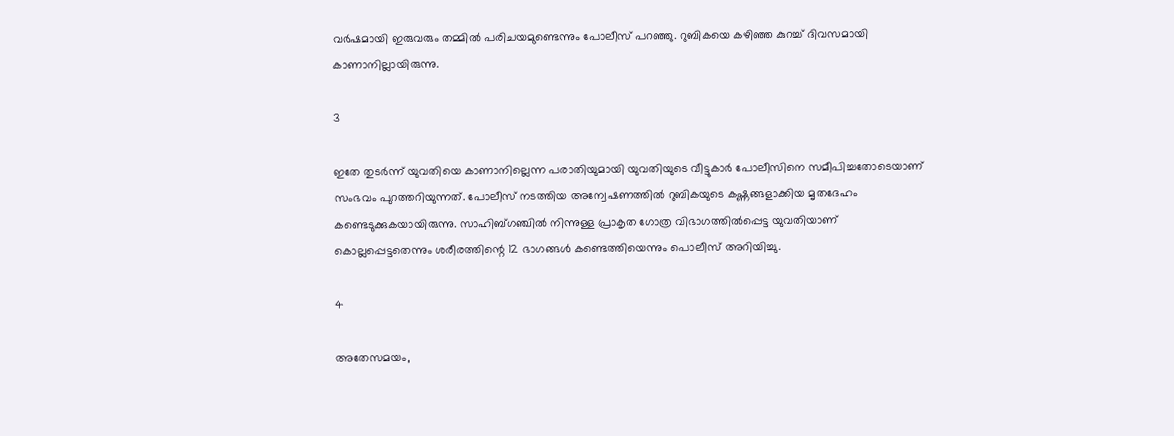വര്‍ഷമായി ഇരുവരും തമ്മില്‍ പരിചയമുണ്ടെന്നും പോലീസ് പറഞ്ഞു. റുബികയെ കഴിഞ്ഞ കുറച്ച് ദിവസമായി കാണാനില്ലായിരുന്നു.

3

ഇതേ തുടര്‍ന്ന് യുവതിയെ കാണാനില്ലെന്ന പരാതിയുമായി യുവതിയുടെ വീട്ടുകാര്‍ പോലീസിനെ സമീപിച്ചതോടെയാണ് സംഭവം പുറത്തറിയുന്നത്. പോലീസ് നടത്തിയ അന്വേഷണത്തില്‍ റുബികയുടെ കഷ്ണങ്ങളാക്കിയ മൃതദേഹം കണ്ടെടുക്കുകയായിരുന്നു. സാഹിബ്ഗഞ്ചില്‍ നിന്നുള്ള പ്രാകൃത ഗോത്ര വിഭാഗത്തില്‍പ്പെട്ട യുവതിയാണ് കൊല്ലപ്പെട്ടതെന്നും ശരീരത്തിന്റെ 12 ഭാഗങ്ങള്‍ കണ്ടെത്തിയെന്നും പൊലീസ് അറിയിച്ചു.

4

അതേസമയം,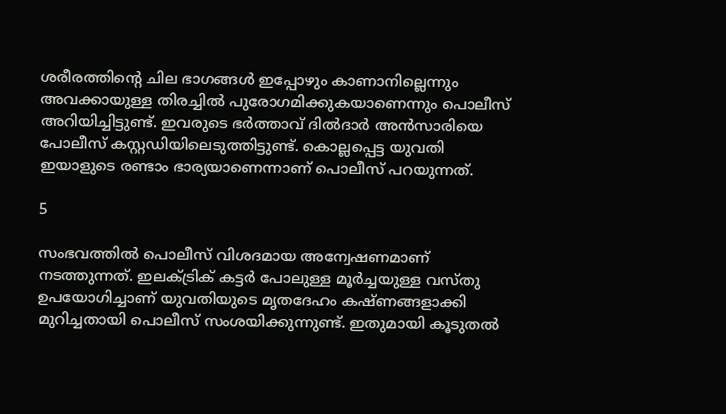ശരീരത്തിന്റെ ചില ഭാഗങ്ങള്‍ ഇപ്പോഴും കാണാനില്ലെന്നും അവക്കായുള്ള തിരച്ചില്‍ പുരോഗമിക്കുകയാണെന്നും പൊലീസ് അറിയിച്ചിട്ടുണ്ട്. ഇവരുടെ ഭര്‍ത്താവ് ദില്‍ദാര്‍ അന്‍സാരിയെ പോലീസ് കസ്റ്റഡിയിലെടുത്തിട്ടുണ്ട്. കൊല്ലപ്പെട്ട യുവതി ഇയാളുടെ രണ്ടാം ഭാര്യയാണെന്നാണ് പൊലീസ് പറയുന്നത്.

5

സംഭവത്തില്‍ പൊലീസ് വിശദമായ അന്വേഷണമാണ് നടത്തുന്നത്. ഇലക്ട്രിക് കട്ടര്‍ പോലുള്ള മൂര്‍ച്ചയുള്ള വസ്തു ഉപയോഗിച്ചാണ് യുവതിയുടെ മൃതദേഹം കഷ്ണങ്ങളാക്കി മുറിച്ചതായി പൊലീസ് സംശയിക്കുന്നുണ്ട്. ഇതുമായി കൂടുതല്‍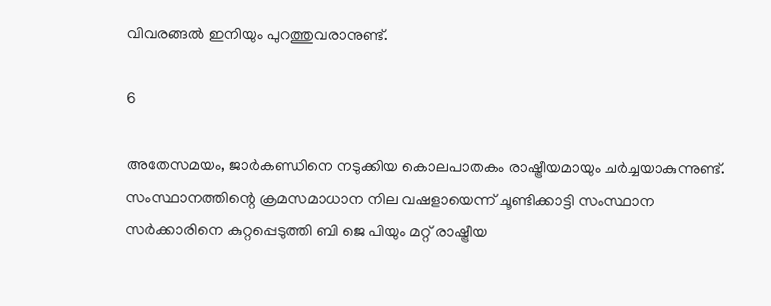വിവരങ്ങല്‍ ഇനിയും പുറത്തുവരാനുണ്ട്.

6

അതേസമയം, ജാര്‍കണ്ഡിനെ നടുക്കിയ കൊലപാതകം രാഷ്ട്രീയമായും ചര്‍ച്ചയാകുന്നുണ്ട്. സംസ്ഥാനത്തിന്റെ ക്രമസമാധാന നില വഷളായെന്ന് ചൂണ്ടിക്കാട്ടി സംസ്ഥാന സര്‍ക്കാരിനെ കുറ്റപ്പെടുത്തി ബി ജെ പിയും മറ്റ് രാഷ്ട്രീയ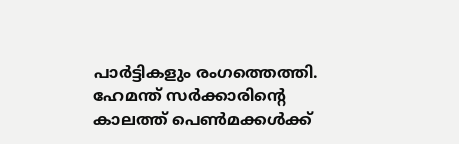പാര്‍ട്ടികളും രംഗത്തെത്തി. ഹേമന്ത് സര്‍ക്കാരിന്റെ കാലത്ത് പെണ്‍മക്കള്‍ക്ക്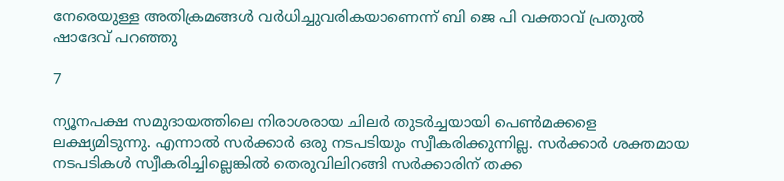നേരെയുള്ള അതിക്രമങ്ങള്‍ വര്‍ധിച്ചുവരികയാണെന്ന് ബി ജെ പി വക്താവ് പ്രതുല്‍ ഷാദേവ് പറഞ്ഞു

7

ന്യൂനപക്ഷ സമുദായത്തിലെ നിരാശരായ ചിലര്‍ തുടര്‍ച്ചയായി പെണ്‍മക്കളെ ലക്ഷ്യമിടുന്നു. എന്നാല്‍ സര്‍ക്കാര്‍ ഒരു നടപടിയും സ്വീകരിക്കുന്നില്ല. സര്‍ക്കാര്‍ ശക്തമായ നടപടികള്‍ സ്വീകരിച്ചില്ലെങ്കില്‍ തെരുവിലിറങ്ങി സര്‍ക്കാരിന് തക്ക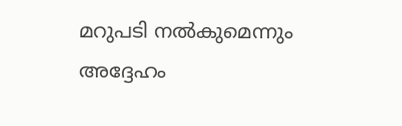മറുപടി നല്‍കുമെന്നും അദ്ദേഹം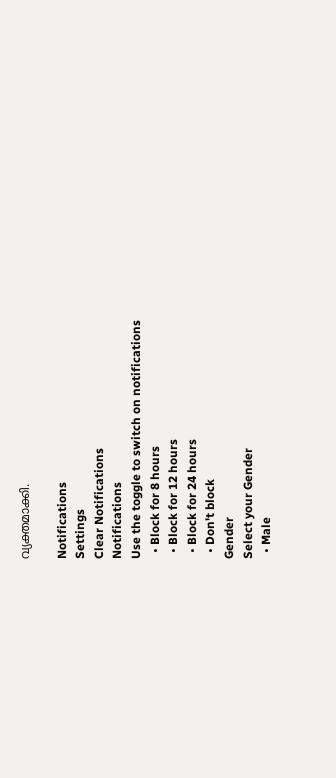വ്യക്തമാക്കി.

Notifications
Settings
Clear Notifications
Notifications
Use the toggle to switch on notifications
  • Block for 8 hours
  • Block for 12 hours
  • Block for 24 hours
  • Don't block
Gender
Select your Gender
  • Male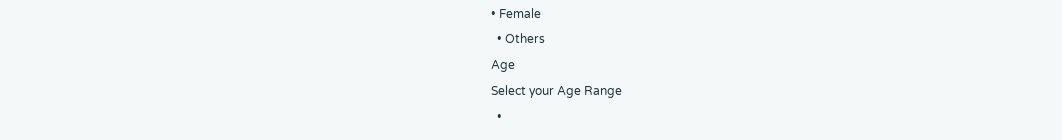• Female
  • Others
Age
Select your Age Range
  •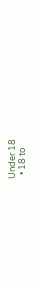Under 18
  • 18 to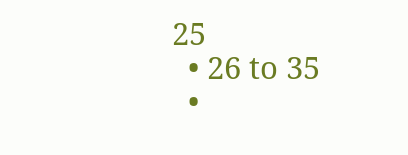25
  • 26 to 35
  •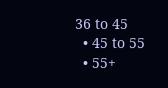36 to 45
  • 45 to 55
  • 55+